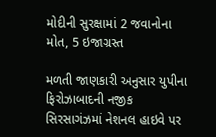મોદીની સુરક્ષામાં 2 જવાનોના મોત, 5 ઇજાગ્રસ્ત

મળતી જાણકારી અનુસાર યુપીના ફિરોઝાબાદની નજીક સિરસાગંઝમાં નેશનલ હાઇવે પર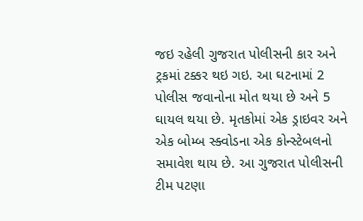જઇ રહેલી ગુજરાત પોલીસની કાર અને ટ્રકમાં ટક્કર થઇ ગઇ. આ ઘટનામાં 2 પોલીસ જવાનોના મોત થયા છે અને 5 ઘાયલ થયા છે. મૃતકોમાં એક ડ્રાઇવર અને એક બોમ્બ સ્ક્વોડના એક કોન્સ્ટેબલનો સમાવેશ થાય છે. આ ગુજરાત પોલીસની ટીમ પટણા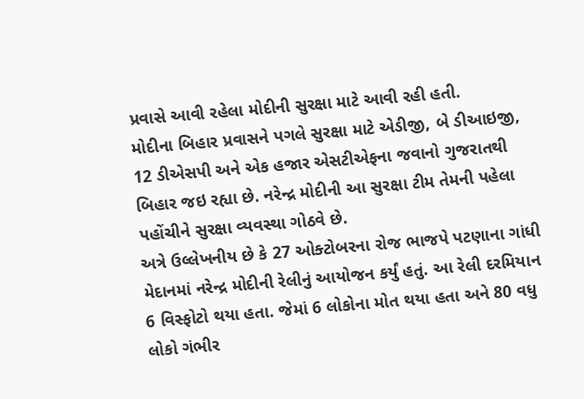પ્રવાસે આવી રહેલા મોદીની સુરક્ષા માટે આવી રહી હતી.
મોદીના બિહાર પ્રવાસને પગલે સુરક્ષા માટે એડીજી, બે ડીઆઇજી, 12 ડીએસપી અને એક હજાર એસટીએફના જવાનો ગુજરાતથી બિહાર જઇ રહ્યા છે. નરેન્દ્ર મોદીની આ સુરક્ષા ટીમ તેમની પહેલા પહોંચીને સુરક્ષા વ્યવસ્થા ગોઠવે છે.
અત્રે ઉલ્લેખનીય છે કે 27 ઓક્ટોબરના રોજ ભાજપે પટણાના ગાંધી મેદાનમાં નરેન્દ્ર મોદીની રેલીનું આયોજન કર્યું હતું. આ રેલી દરમિયાન 6 વિસ્ફોટો થયા હતા. જેમાં 6 લોકોના મોત થયા હતા અને 80 વધુ લોકો ગંભીર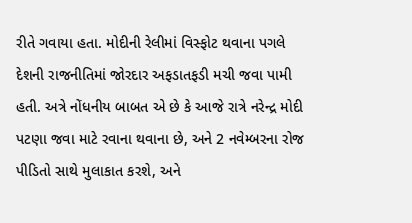રીતે ગવાયા હતા. મોદીની રેલીમાં વિસ્ફોટ થવાના પગલે દેશની રાજનીતિમાં જોરદાર અફડાતફડી મચી જવા પામી હતી. અત્રે નોંધનીય બાબત એ છે કે આજે રાત્રે નરેન્દ્ર મોદી પટણા જવા માટે રવાના થવાના છે, અને 2 નવેમ્બરના રોજ પીડિતો સાથે મુલાકાત કરશે, અને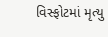વિસ્ફોટમાં મૃત્યુ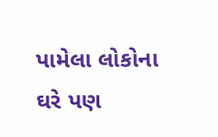પામેલા લોકોના ઘરે પણ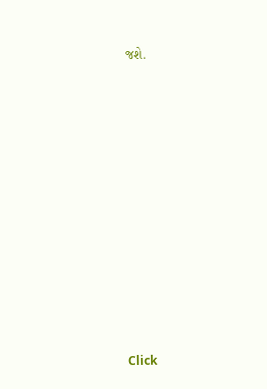જશે.












Click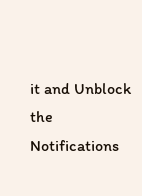it and Unblock the Notifications